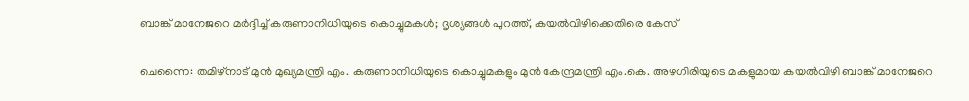ബാങ്ക് മാനേജറെ മർദ്ദിച്ച് കരുണാനിധിയുടെ കൊച്ചുമകൾ; ദൃശ്യങ്ങൾ പുറത്ത്, കയൽവിഴിക്കെതിരെ കേസ്

ചെന്നൈ: തമിഴ്നാട് മുൻ മുഖ്യമന്ത്രി എം. കരുണാനിധിയുടെ കൊച്ചുമകളും മുൻ കേന്ദ്രമന്ത്രി എം.കെ. അഴഗിരിയുടെ മകളുമായ കയൽവിഴി ബാങ്ക് മാനേജറെ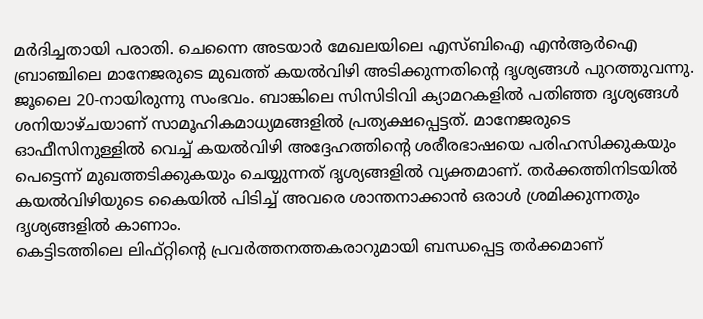മർദിച്ചതായി പരാതി. ചെന്നൈ അടയാർ മേഖലയിലെ എസ്ബിഐ എൻആർഐ ബ്രാഞ്ചിലെ മാനേജരുടെ മുഖത്ത് കയൽവിഴി അടിക്കുന്നതിന്റെ ദൃശ്യങ്ങൾ പുറത്തുവന്നു.
ജൂലൈ 20-നായിരുന്നു സംഭവം. ബാങ്കിലെ സിസിടിവി ക്യാമറകളിൽ പതിഞ്ഞ ദൃശ്യങ്ങൾ ശനിയാഴ്ചയാണ് സാമൂഹികമാധ്യമങ്ങളിൽ പ്രത്യക്ഷപ്പെട്ടത്. മാനേജരുടെ ഓഫീസിനുള്ളിൽ വെച്ച് കയൽവിഴി അദ്ദേഹത്തിന്റെ ശരീരഭാഷയെ പരിഹസിക്കുകയും പെട്ടെന്ന് മുഖത്തടിക്കുകയും ചെയ്യുന്നത് ദൃശ്യങ്ങളിൽ വ്യക്തമാണ്. തർക്കത്തിനിടയിൽ കയൽവിഴിയുടെ കൈയിൽ പിടിച്ച് അവരെ ശാന്തനാക്കാൻ ഒരാൾ ശ്രമിക്കുന്നതും ദൃശ്യങ്ങളിൽ കാണാം.
കെട്ടിടത്തിലെ ലിഫ്റ്റിന്റെ പ്രവർത്തനത്തകരാറുമായി ബന്ധപ്പെട്ട തർക്കമാണ്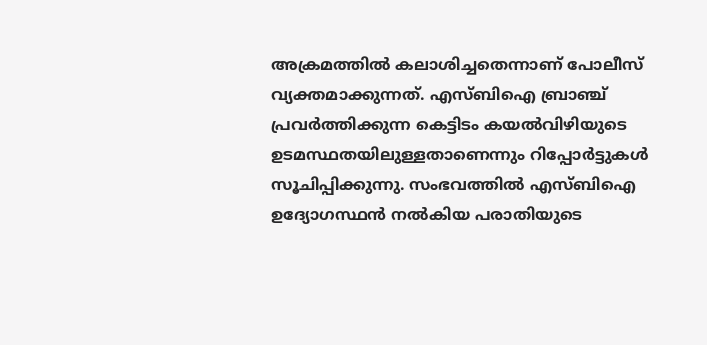അക്രമത്തിൽ കലാശിച്ചതെന്നാണ് പോലീസ് വ്യക്തമാക്കുന്നത്. എസ്ബിഐ ബ്രാഞ്ച് പ്രവർത്തിക്കുന്ന കെട്ടിടം കയൽവിഴിയുടെ ഉടമസ്ഥതയിലുള്ളതാണെന്നും റിപ്പോർട്ടുകൾ സൂചിപ്പിക്കുന്നു. സംഭവത്തിൽ എസ്ബിഐ ഉദ്യോഗസ്ഥൻ നൽകിയ പരാതിയുടെ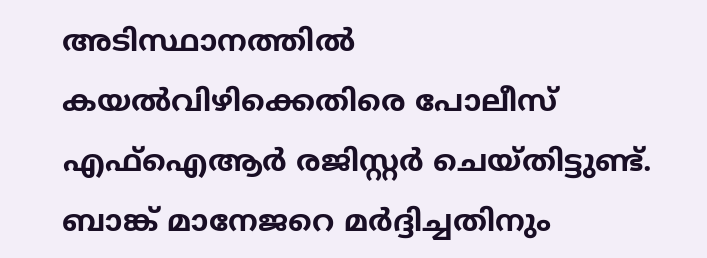അടിസ്ഥാനത്തിൽ കയൽവിഴിക്കെതിരെ പോലീസ് എഫ്ഐആർ രജിസ്റ്റർ ചെയ്തിട്ടുണ്ട്. ബാങ്ക് മാനേജറെ മർദ്ദിച്ചതിനും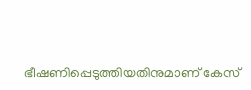ഭീഷണിപ്പെടുത്തിയതിനുമാണ് കേസ്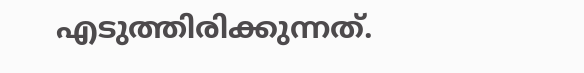എടുത്തിരിക്കുന്നത്.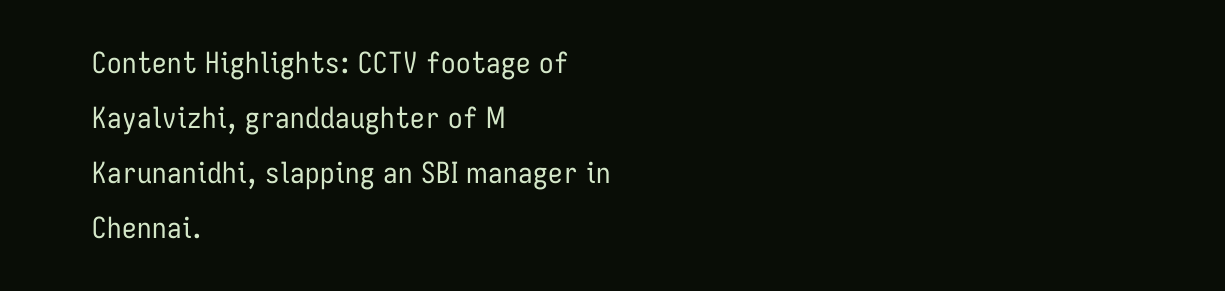Content Highlights: CCTV footage of Kayalvizhi, granddaughter of M Karunanidhi, slapping an SBI manager in Chennai.